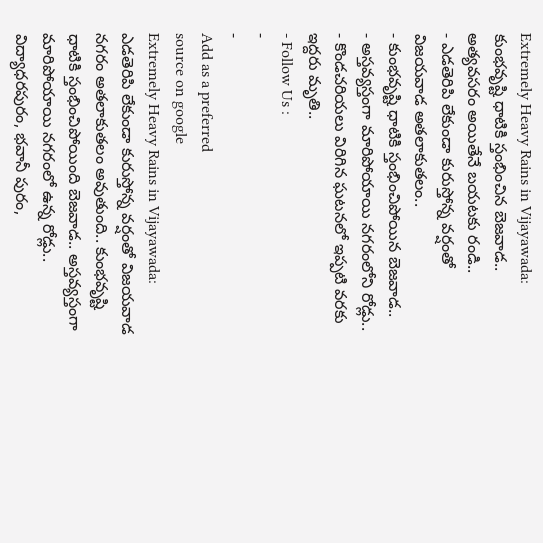Extremely Heavy Rains in Vijayawada: కుంభవృష్టి ధాటికి స్తంభించిన బెజవాడ.. అత్యవసరం అయితేనే బయటకు రండి..
- ఎడతెరిపి లేకుండా కురుస్తోన్న వర్షంతో విజయవాడ అతలాకుతలం..
- కుంభవృష్టి ధాటికి స్తంభించిపోయిన బెజవాడ..
- అస్తవ్యస్తంగా మారిపోయాయి నగరంలోని రోడ్లు..
- కొండచరియలు విరిగిన ఘటనలో ఇప్పటి వరకు ఇద్దరు మృతి..
- Follow Us :
-
-
Add as a preferred
source on google
Extremely Heavy Rains in Vijayawada: ఎడతెరిపి లేకుండా కురుస్తోన్న వర్షంతో విజయవాడ నగరం అతలాకుతలం అవుతుంది.. కుంభవృష్టి ధాటికి స్తంభించిపోయింది బెజవాడ.. అస్తవ్యస్తంగా మారిపోయాయి నగరంలో ఉన్న రోడ్లు.. విద్యాధరపురం, భవానీ పురం,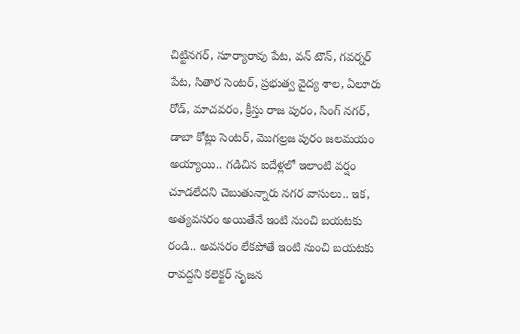చిట్టినగర్, సూర్యారావు పేట, వన్ టౌన్, గవర్నర్ పేట, సితార సెంటర్, ప్రభుత్వ వైద్య శాల, ఏలూరు రోడ్, మాచవరం, క్రీస్తు రాజ పురం, సింగ్ నగర్, డాబా కోట్లు సెంటర్, మొగల్రజ పురం జలమయం అయ్యాయి.. గడిచిన ఐదేళ్లలో ఇలాంటి వర్షం చూడలేదని చెబుతున్నారు నగర వాసులు.. ఇక, అత్యవసరం అయితేనే ఇంటి నుంచి బయటకు రండి.. అవసరం లేకపోతే ఇంటి నుంచి బయటకు రావద్దని కలెక్టర్ సృజన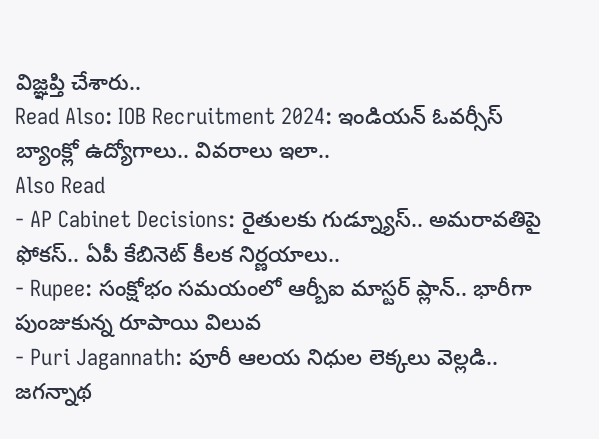విజ్ఞప్తి చేశారు..
Read Also: IOB Recruitment 2024: ఇండియన్ ఓవర్సీస్ బ్యాంక్లో ఉద్యోగాలు.. వివరాలు ఇలా..
Also Read
- AP Cabinet Decisions: రైతులకు గుడ్న్యూస్.. అమరావతిపై ఫోకస్.. ఏపీ కేబినెట్ కీలక నిర్ణయాలు..
- Rupee: సంక్షోభం సమయంలో ఆర్బీఐ మాస్టర్ ప్లాన్.. భారీగా పుంజుకున్న రూపాయి విలువ
- Puri Jagannath: పూరీ ఆలయ నిధుల లెక్కలు వెల్లడి.. జగన్నాథ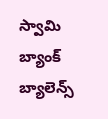స్వామి బ్యాంక్ బ్యాలెన్స్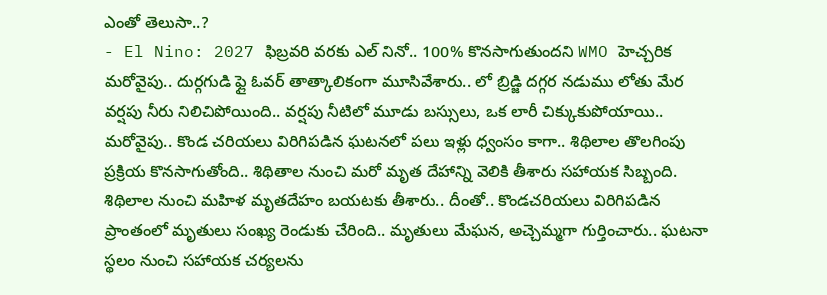ఎంతో తెలుసా..?
- El Nino: 2027 ఫిబ్రవరి వరకు ఎల్ నినో.. 100% కొనసాగుతుందని WMO హెచ్చరిక
మరోవైపు.. దుర్గగుడి ఫ్లై ఓవర్ తాత్కాలికంగా మూసివేశారు.. లో బ్రిడ్జి దగ్గర నడుము లోతు మేర వర్షపు నీరు నిలిచిపోయింది.. వర్షపు నీటిలో మూడు బస్సులు, ఒక లారీ చిక్కుకుపోయాయి.. మరోవైపు.. కొండ చరియలు విరిగిపడిన ఘటనలో పలు ఇళ్లు ధ్వంసం కాగా.. శిథిలాల తొలగింపు ప్రక్రియ కొనసాగుతోంది.. శిథితాల నుంచి మరో మృత దేహాన్ని వెలికి తీశారు సహాయక సిబ్బంది. శిథిలాల నుంచి మహిళ మృతదేహం బయటకు తీశారు.. దీంతో.. కొండచరియలు విరిగిపడిన ప్రాంతంలో మృతులు సంఖ్య రెండుకు చేరింది.. మృతులు మేఘన, అచ్చెమ్మగా గుర్తించారు.. ఘటనా స్థలం నుంచి సహాయక చర్యలను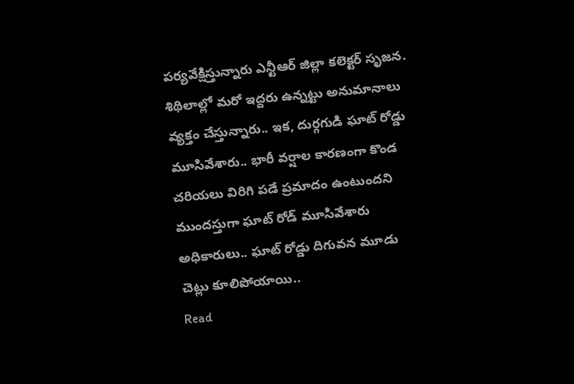పర్యవేక్షిస్తున్నారు ఎన్టీఆర్ జిల్లా కలెక్టర్ సృజన. శిథిలాల్లో మరో ఇద్దరు ఉన్నట్టు అనుమానాలు వ్యక్తం చేస్తున్నారు.. ఇక, దుర్గగుడి ఘాట్ రోడ్డు మూసివేశారు.. భారీ వర్షాల కారణంగా కొండ చరియలు విరిగి పడే ప్రమాదం ఉంటుందని ముందస్తుగా ఘాట్ రోడ్ మూసివేశారు అధికారులు.. ఘాట్ రోడ్డు దిగువన మూడు చెట్లు కూలిపోయాయి..
Read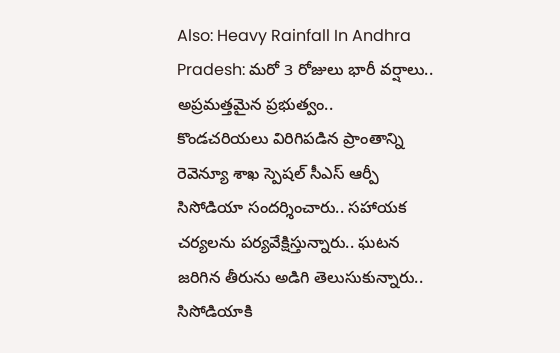Also: Heavy Rainfall In Andhra Pradesh: మరో 3 రోజులు భారీ వర్షాలు.. అప్రమత్తమైన ప్రభుత్వం..
కొండచరియలు విరిగిపడిన ప్రాంతాన్ని రెవెన్యూ శాఖ స్పెషల్ సీఎస్ ఆర్పీ సిసోడియా సందర్శించారు.. సహాయక చర్యలను పర్యవేక్షిస్తున్నారు.. ఘటన జరిగిన తీరును అడిగి తెలుసుకున్నారు.. సిసోడియాకి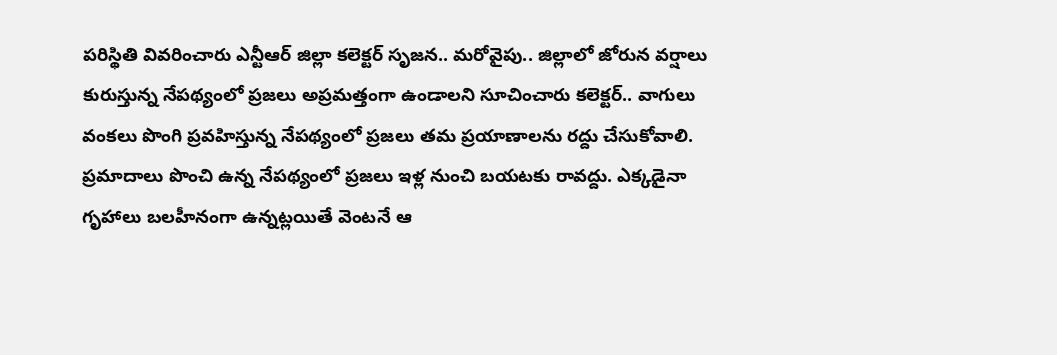పరిస్థితి వివరించారు ఎన్టీఆర్ జిల్లా కలెక్టర్ సృజన.. మరోవైపు.. జిల్లాలో జోరున వర్షాలు కురుస్తున్న నేపథ్యంలో ప్రజలు అప్రమత్తంగా ఉండాలని సూచించారు కలెక్టర్.. వాగులు వంకలు పొంగి ప్రవహిస్తున్న నేపథ్యంలో ప్రజలు తమ ప్రయాణాలను రద్దు చేసుకోవాలి. ప్రమాదాలు పొంచి ఉన్న నేపథ్యంలో ప్రజలు ఇళ్ల నుంచి బయటకు రావద్దు. ఎక్కడైనా గృహాలు బలహీనంగా ఉన్నట్లయితే వెంటనే ఆ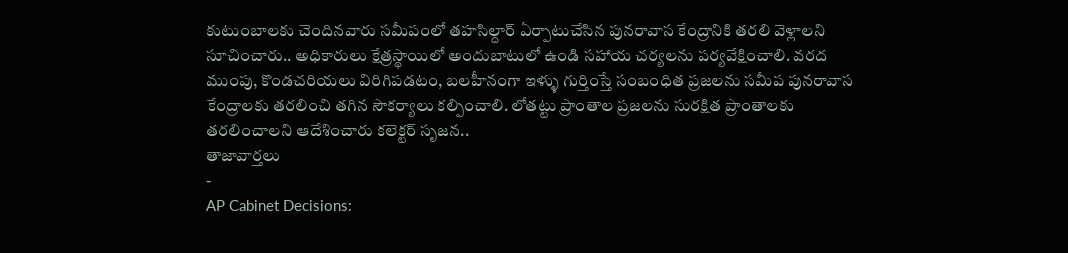కుటుంబాలకు చెందినవారు సమీపంలో తహసిల్దార్ ఏర్పాటుచేసిన పునరావాస కేంద్రానికి తరలి వెళ్లాలని సూచించారు.. అధికారులు క్షేత్రస్థాయిలో అందుబాటులో ఉండి సహాయ చర్యలను పర్యవేక్షించాలి. వరద ముంపు, కొండచరియలు విరిగిపడటం, బలహీనంగా ఇళ్ళు గుర్తింస్తే సంబంధిత ప్రజలను సమీప పునరావాస కేంద్రాలకు తరలించి తగిన సౌకర్యాలు కల్పించాలి. లోతట్టు ప్రాంతాల ప్రజలను సురక్షిత ప్రాంతాలకు తరలించాలని ఆదేశించారు కలెక్టర్ సృజన..
తాజావార్తలు
-
AP Cabinet Decisions: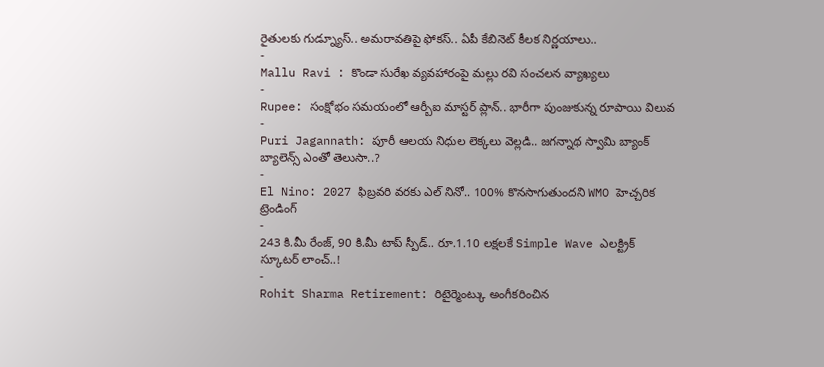రైతులకు గుడ్న్యూస్.. అమరావతిపై ఫోకస్.. ఏపీ కేబినెట్ కీలక నిర్ణయాలు..
-
Mallu Ravi : కొండా సురేఖ వ్యవహారంపై మల్లు రవి సంచలన వ్యాఖ్యలు
-
Rupee: సంక్షోభం సమయంలో ఆర్బీఐ మాస్టర్ ప్లాన్.. భారీగా పుంజుకున్న రూపాయి విలువ
-
Puri Jagannath: పూరీ ఆలయ నిధుల లెక్కలు వెల్లడి.. జగన్నాథ స్వామి బ్యాంక్ బ్యాలెన్స్ ఎంతో తెలుసా..?
-
El Nino: 2027 ఫిబ్రవరి వరకు ఎల్ నినో.. 100% కొనసాగుతుందని WMO హెచ్చరిక
ట్రెండింగ్
-
243 కి.మీ రేంజ్, 90 కి.మీ టాప్ స్పీడ్.. రూ.1.10 లక్షలకే Simple Wave ఎలక్ట్రిక్ స్కూటర్ లాంచ్..!
-
Rohit Sharma Retirement: రిటైర్మెంట్కు అంగీకరించిన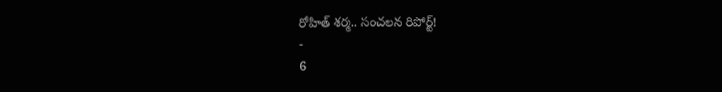రోహిత్ శర్మ.. సంచలన రిపోర్ట్!
-
6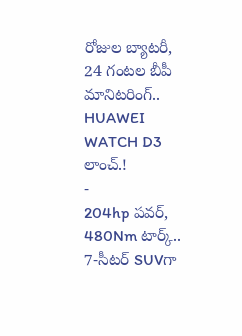రోజుల బ్యాటరీ, 24 గంటల బీపీ మానిటరింగ్.. HUAWEI WATCH D3 లాంచ్.!
-
204hp పవర్, 480Nm టార్క్.. 7-సీటర్ SUVగా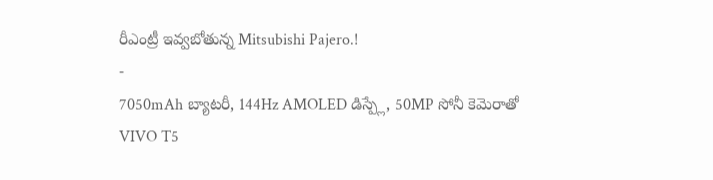రీఎంట్రీ ఇవ్వబోతున్న Mitsubishi Pajero.!
-
7050mAh బ్యాటరీ, 144Hz AMOLED డిస్ప్లే, 50MP సోనీ కెమెరాతో VIVO T5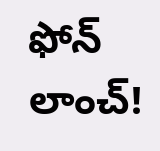ఫోన్ లాంచ్!